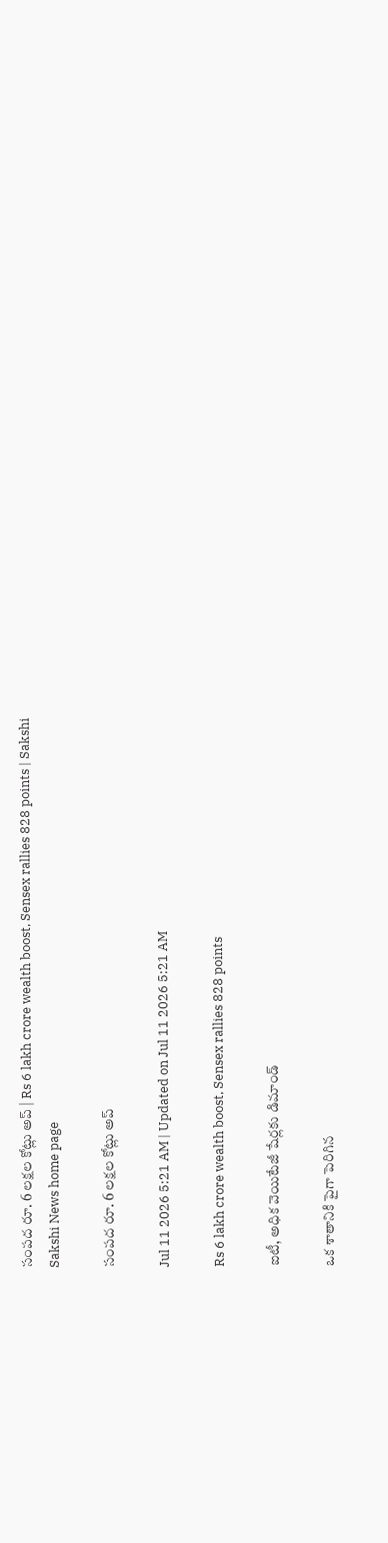సంపద రూ. 6 లక్షల కోట్లు అప్‌ | Rs 6 lakh crore wealth boost, Sensex rallies 828 points | Sakshi
Sakshi News home page

సంపద రూ. 6 లక్షల కోట్లు అప్‌

Jul 11 2026 5:21 AM | Updated on Jul 11 2026 5:21 AM

Rs 6 lakh crore wealth boost, Sensex rallies 828 points

ఐటీ, అధిక వెయిటేజీ షేర్లకు డిమాండ్‌

ఒక శాతానికి పైగా పెరిగిన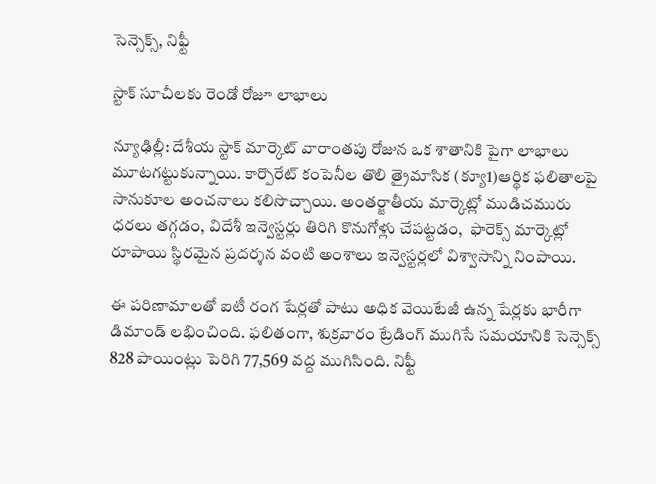సెన్సెక్స్, నిఫ్టీ

స్టాక్‌ సూచీలకు రెండో రోజూ లాభాలు

న్యూఢిల్లీ: దేశీయ స్టాక్‌ మార్కెట్‌ వారాంతపు రోజున ఒక శాతానికి పైగా లాభాలు మూటగట్టుకున్నాయి. కార్పొరేట్‌ కంపెనీల తొలి త్రైమాసిక (క్యూ1)ఆర్థిక ఫలితాలపై సానుకూల అంచనాలు కలిసొచ్చాయి. అంతర్జాతీయ మార్కెట్లో ముడిచమురు ధరలు తగ్గడం, విదేశీ ఇన్వెస్టర్లు తిరిగి కొనుగోళ్లు చేపట్టడం,  ఫారెక్స్‌ మార్కెట్లో రూపాయి స్థిరమైన ప్రదర్శన వంటి అంశాలు ఇన్వెస్టర్లలో విశ్వాసాన్ని నింపాయి.

ఈ పరిణామాలతో ఐటీ రంగ షేర్లతో పాటు అధిక వెయిటేజీ ఉన్న షేర్లకు భారీగా డిమాండ్‌ లభించింది. ఫలితంగా, శుక్రవారం ట్రేడింగ్‌ ముగిసే సమయానికి సెన్సెక్స్‌ 828 పాయింట్లు పెరిగి 77,569 వద్ద ముగిసింది. నిఫ్టీ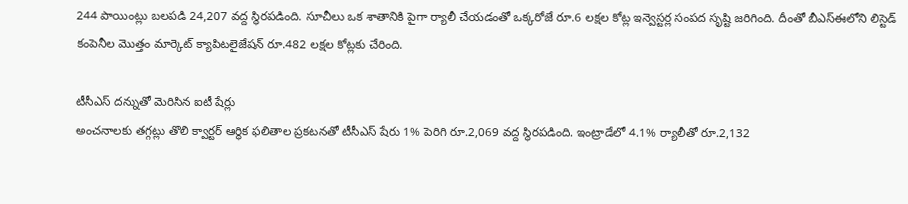244 పాయింట్లు బలపడి 24,207 వద్ద స్థిరపడింది. సూచీలు ఒక శాతానికి పైగా ర్యాలీ చేయడంతో ఒక్కరోజే రూ.6 లక్షల కోట్ల ఇన్వెస్టర్ల సంపద సృష్టి జరిగింది. దీంతో బీఎస్‌ఈలోని లిస్టెడ్‌ కంపెనీల మొత్తం మార్కెట్‌ క్యాపిటలైజేషన్‌ రూ.482 లక్షల కోట్లకు చేరింది.

టీసీఎస్‌ దన్నుతో మెరిసిన ఐటీ షేర్లు
అంచనాలకు తగ్గట్లు తొలి క్వార్టర్‌ ఆర్థిక ఫలితాల ప్రకటనతో టీసీఎస్‌ షేరు 1% పెరిగి రూ.2,069 వద్ద స్థిరపడింది. ఇంట్రాడేలో 4.1% ర్యాలీతో రూ.2,132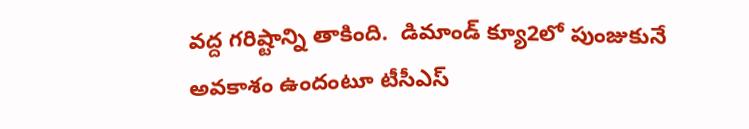వద్ద గరిష్టాన్ని తాకింది.  డిమాండ్‌ క్యూ2లో పుంజుకునే అవకాశం ఉందంటూ టీసీఎస్‌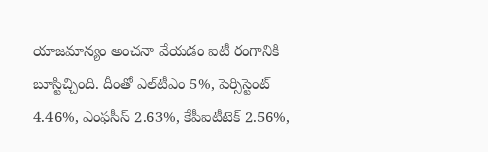యాజమాన్యం అంచనా వేయడం ఐటీ రంగానికి బూస్టిచ్చింది. దీంతో ఎల్‌టీఎం 5%, పెర్సిస్టెంట్‌ 4.46%, ఎంఫసీస్‌ 2.63%, కేపీఐటీటెక్‌ 2.56%,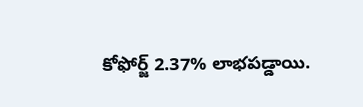కోఫోర్జ్‌ 2.37% లాభపడ్డాయి.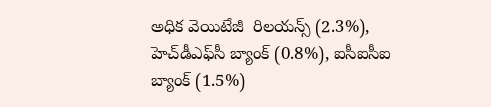అధిక వెయిటేజీ  రిలయన్స్‌ (2.3%), హెచ్‌డీఎఫ్‌సీ బ్యాంక్‌ (0.8%), ఐసీఐసీఐ బ్యాంక్‌ (1.5%)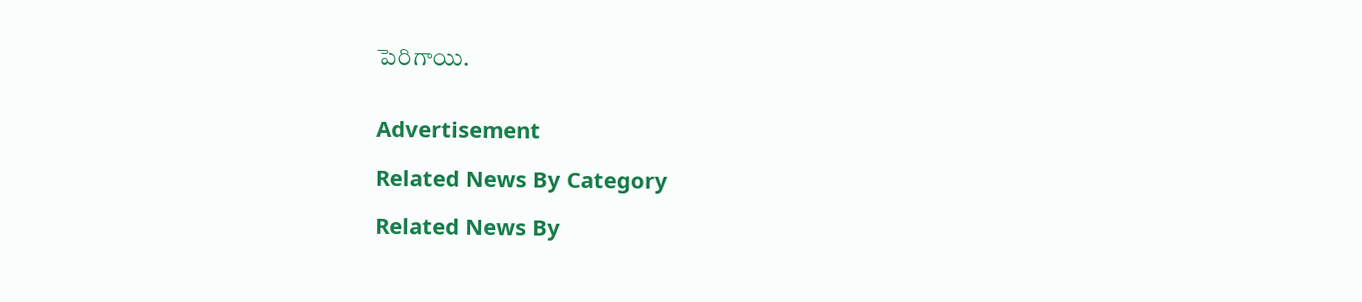పెరిగాయి.


Advertisement

Related News By Category

Related News By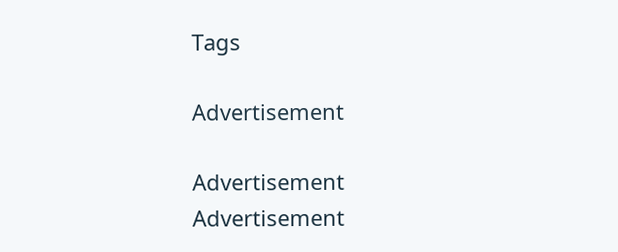Tags

Advertisement

Advertisement
Advertisement